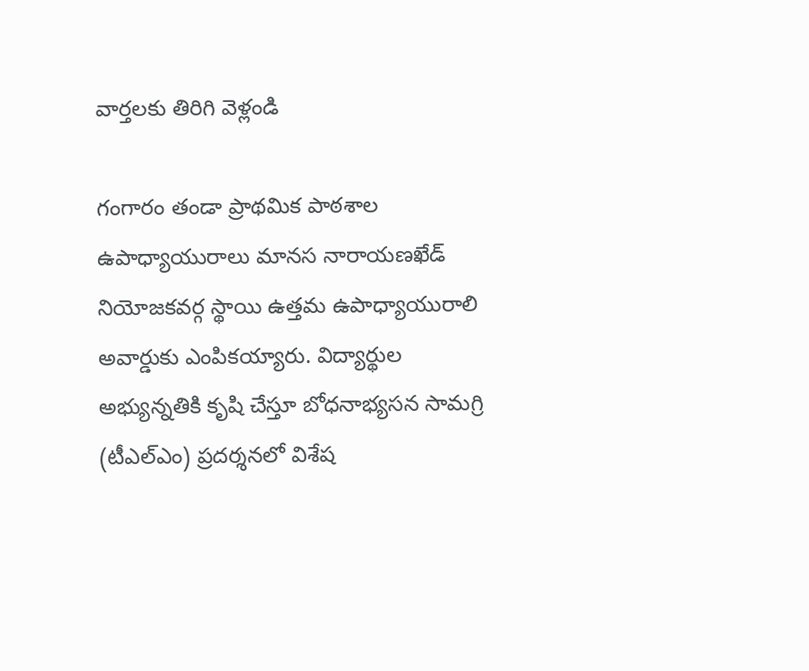వార్తలకు తిరిగి వెళ్లండి

గంగారం తండా ప్రాథమిక పాఠశాల ఉపాధ్యాయురాలు మానస నారాయణఖేడ్ నియోజకవర్గ స్థాయి ఉత్తమ ఉపాధ్యాయురాలి అవార్డుకు ఎంపికయ్యారు. విద్యార్థుల అభ్యున్నతికి కృషి చేస్తూ బోధనాభ్యసన సామగ్రి (టీఎల్ఎం) ప్రదర్శనలో విశేష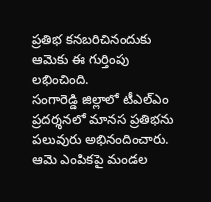ప్రతిభ కనబరిచినందుకు ఆమెకు ఈ గుర్తింపు లభించింది.
సంగారెడ్డి జిల్లాలో టీఎల్ఎం ప్రదర్శనలో మానస ప్రతిభను పలువురు అభినందించారు. ఆమె ఎంపికపై మండల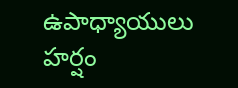ఉపాధ్యాయులు హర్షం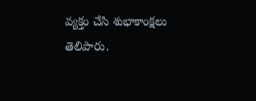వ్యక్తం చేసి శుభాకాంక్షలు తెలిపారు.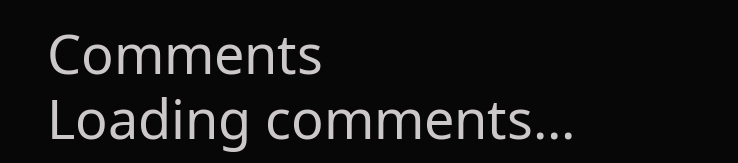Comments
Loading comments...